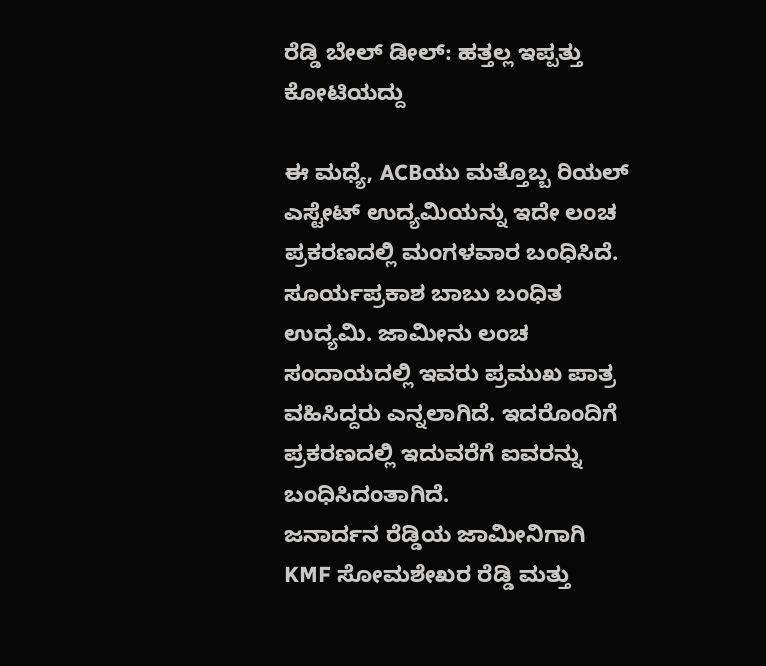ರೆಡ್ಡಿ ಬೇಲ್ ಡೀಲ್: ಹತ್ತಲ್ಲ ಇಪ್ಪತ್ತು ಕೋಟಿಯದ್ದು

ಈ ಮಧ್ಯೆ, ACBಯು ಮತ್ತೊಬ್ಬ ರಿಯಲ್ ಎಸ್ಟೇಟ್ ಉದ್ಯಮಿಯನ್ನು ಇದೇ ಲಂಚ ಪ್ರಕರಣದಲ್ಲಿ ಮಂಗಳವಾರ ಬಂಧಿಸಿದೆ. ಸೂರ್ಯಪ್ರಕಾಶ ಬಾಬು ಬಂಧಿತ ಉದ್ಯಮಿ. ಜಾಮೀನು ಲಂಚ ಸಂದಾಯದಲ್ಲಿ ಇವರು ಪ್ರಮುಖ ಪಾತ್ರ ವಹಿಸಿದ್ದರು ಎನ್ನಲಾಗಿದೆ. ಇದರೊಂದಿಗೆ ಪ್ರಕರಣದಲ್ಲಿ ಇದುವರೆಗೆ ಐವರನ್ನು ಬಂಧಿಸಿದಂತಾಗಿದೆ.
ಜನಾರ್ದನ ರೆಡ್ಡಿಯ ಜಾಮೀನಿಗಾಗಿ KMF ಸೋಮಶೇಖರ ರೆಡ್ಡಿ ಮತ್ತು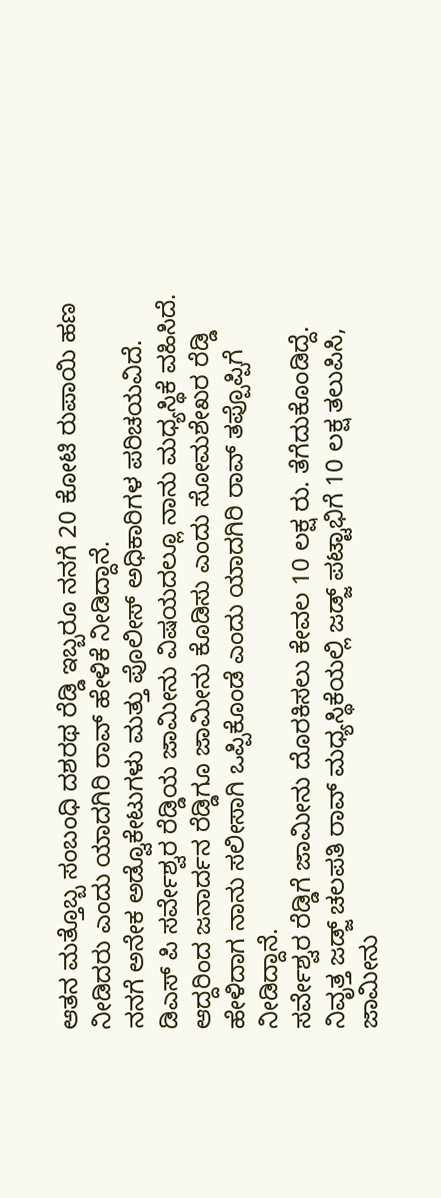ಆತನ ಮತ್ತೊಬ್ಬ ಸಂಬಂಧಿ ದಶರಥ ರೆಡ್ಡಿ ಇಬ್ಬರೂ ನನಗೆ 20 ಕೋಟಿ ರುಪಾಯಿ ಹಣ ನೀಡಿದರು ಎಂದು ಯಾದಗಿರಿ ರಾವ್ ಹೇಳಿಕೆ ನೀಡಿದ್ದಾನೆ.
ನನಗೆ ಅನೇಕ ಅಡ್ವೊಕೇಟುಗಳು ಮತ್ತು ಪೊಲೀಸ್ ಅಧಿಕಾರಿಗಳ ಪರಿಚಯವಿದೆ. ಡಿಎಸ್ ಪಿ ಸರ್ವೇಶ್ವರ ರೆಡ್ಡಿಯ ಜಾಮೀನು ವಿಷಯದಲ್ಲೂ ನಾನು ಮಧ್ಯಸ್ಥಿಕೆ ವಹಿಸಿದೆ. ಆದ್ದರಿಂದ ಜನಾರ್ದನ ರೆಡ್ಡಿಗೂ ಜಾಮೀನು ಕೊಡಿಸು ಎಂದು ಸೋಮಶೇಖರ ರೆಡ್ಡಿ ಹೇಳಿದಾಗ ನಾನು ಸಲೀಸಾಗಿ ಒಪ್ಪಿಕೊಂಡೆ ಎಂದು ಯಾದಗಿರಿ ರಾವ್ ತಪ್ಪೊಪ್ಪಿಗೆ ನೀಡಿದ್ದಾನೆ.
ಸರ್ವೇಶ್ವರ ರೆಡ್ಡಿಗೆ ಜಾಮೀನು ದೊರಕಿಸಲು ಕೇವಲ 10 ಲಕ್ಷ ರು. ತೆಗೆದುಕೊಂಡಿದ್ದೆ. ನಿವೃತ್ತ ಜಡ್ಜ್ ಚಲಪತಿ ರಾವ್ ಮಧ್ಯಸ್ಥಿಕೆಯಲ್ಲಿ ಜಡ್ಜ್ ಪಟ್ಟಾಭಿಗೆ 10 ಲಕ್ಷ ತಲುಪಿಸಿ, ಜಾಮೀನು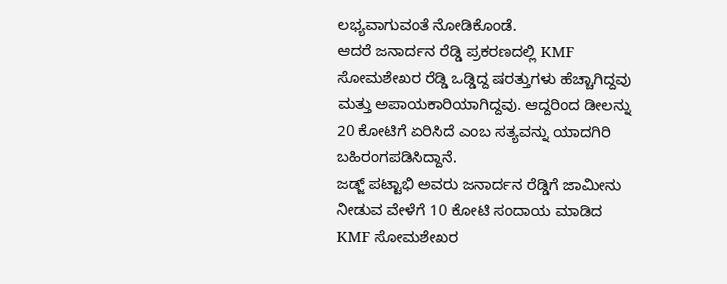ಲಭ್ಯವಾಗುವಂತೆ ನೋಡಿಕೊಂಡೆ.
ಆದರೆ ಜನಾರ್ದನ ರೆಡ್ಡಿ ಪ್ರಕರಣದಲ್ಲಿ KMF ಸೋಮಶೇಖರ ರೆಡ್ಡಿ ಒಡ್ಡಿದ್ದ ಷರತ್ತುಗಳು ಹೆಚ್ಚಾಗಿದ್ದವು ಮತ್ತು ಅಪಾಯಕಾರಿಯಾಗಿದ್ದವು. ಆದ್ದರಿಂದ ಡೀಲನ್ನು 20 ಕೋಟಿಗೆ ಏರಿಸಿದೆ ಎಂಬ ಸತ್ಯವನ್ನು ಯಾದಗಿರಿ ಬಹಿರಂಗಪಡಿಸಿದ್ದಾನೆ.
ಜಡ್ಜ್ ಪಟ್ಟಾಭಿ ಅವರು ಜನಾರ್ದನ ರೆಡ್ಡಿಗೆ ಜಾಮೀನು ನೀಡುವ ವೇಳೆಗೆ 10 ಕೋಟಿ ಸಂದಾಯ ಮಾಡಿದ KMF ಸೋಮಶೇಖರ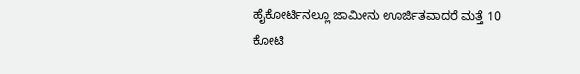ಹೈಕೋರ್ಟಿನಲ್ಲೂ ಜಾಮೀನು ಊರ್ಜಿತವಾದರೆ ಮತ್ತೆ 10 ಕೋಟಿ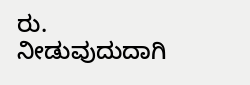ರು. ನೀಡುವುದುದಾಗಿ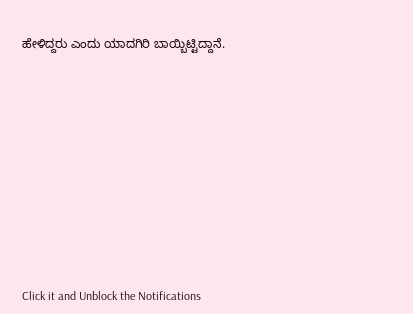ಹೇಳಿದ್ದರು ಎಂದು ಯಾದಗಿರಿ ಬಾಯ್ಬಿಟ್ಟಿದ್ದಾನೆ.












Click it and Unblock the Notifications